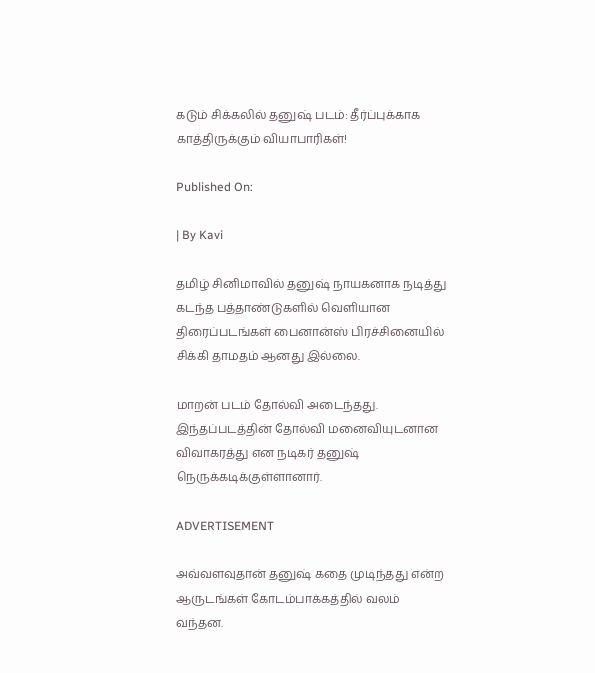கடும் சிக்கலில் தனுஷ் படம்: தீர்ப்புக்காக காத்திருக்கும் வியாபாரிகள்!

Published On:

| By Kavi

தமிழ் சினிமாவில் தனுஷ் நாயகனாக நடித்து கடந்த பத்தாண்டுகளில் வெளியான திரைப்படங்கள் பைனான்ஸ் பிரச்சினையில் சிக்கி தாமதம் ஆனது இல்லை.

மாறன் படம் தோல்வி அடைந்தது. இந்தப்படத்தின் தோல்வி மனைவியுடனான விவாகரத்து என நடிகர் தனுஷ் நெருக்கடிக்குள்ளானார்.

ADVERTISEMENT

அவ்வளவுதான் தனுஷ் கதை முடிந்தது என்ற ஆருடங்கள் கோடம்பாக்கத்தில் வலம் வந்தன.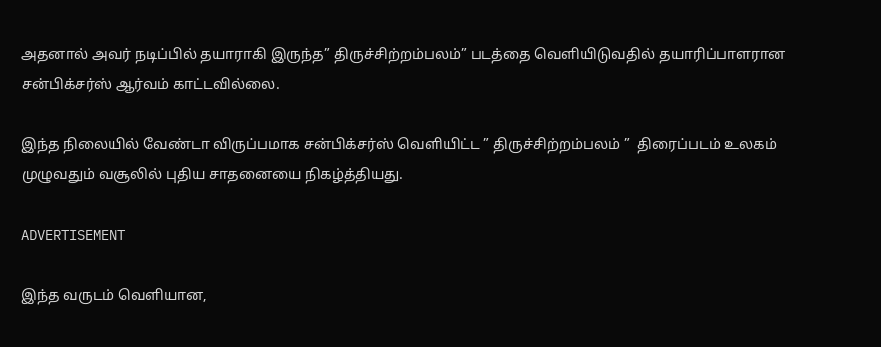அதனால் அவர் நடிப்பில் தயாராகி இருந்த” திருச்சிற்றம்பலம்” படத்தை வெளியிடுவதில் தயாரிப்பாளரான சன்பிக்சர்ஸ் ஆர்வம் காட்டவில்லை.

இந்த நிலையில் வேண்டா விருப்பமாக சன்பிக்சர்ஸ் வெளியிட்ட ” திருச்சிற்றம்பலம் ”  திரைப்படம் உலகம் முழுவதும் வசூலில் புதிய சாதனையை நிகழ்த்தியது.

ADVERTISEMENT

இந்த வருடம் வெளியான,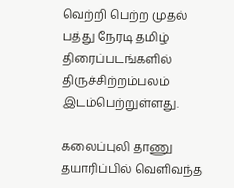வெற்றி பெற்ற முதல் பத்து நேரடி தமிழ் திரைப்படங்களில் திருச்சிற்றம்பலம் இடம்பெற்றுள்ளது.

கலைப்புலி தாணு தயாரிப்பில் வெளிவந்த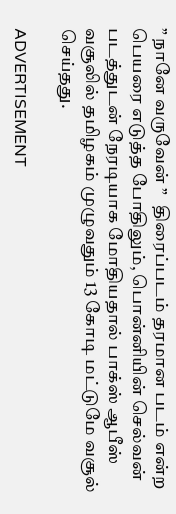” நானே வருவேன் ”   திரைப்படம் தரமான படம் என்ற பெயரை எடுத்த போதிலும், பொன்னியின் செல்வன் படத்துடன் நேரடியாக மோதியதால் பாக்ஸ் ஆபீஸ் வசூலில் தமிழகம் முழுவதும் 13 கோடி மட்டுமே வசூல் செய்தது.

ADVERTISEMENT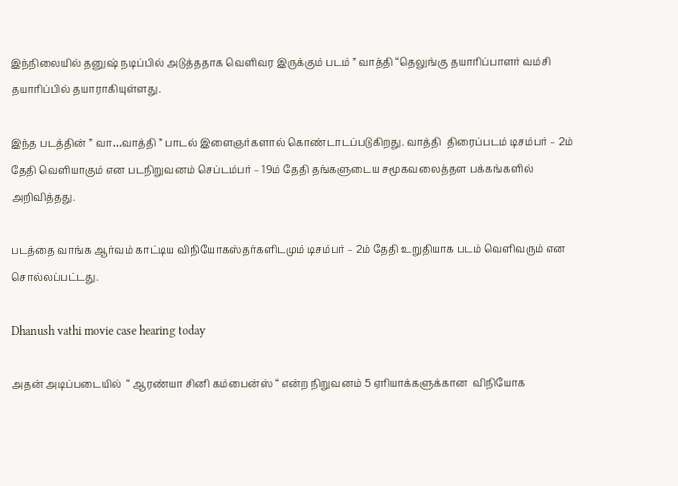இந்நிலையில் தனுஷ் நடிப்பில் அடுத்ததாக வெளிவர இருக்கும் படம் ” வாத்தி “தெலுங்கு தயாரிப்பாளர் வம்சி தயாரிப்பில் தயாராகியுள்ளது.

இந்த படத்தின் ” வா…வாத்தி ” பாடல் இளைஞர்களால் கொண்டாடப்படுகிறது. வாத்தி  திரைப்படம் டிசம்பர் – 2ம் தேதி வெளியாகும் என படநிறுவனம் செப்டம்பர் – 19ம் தேதி தங்களுடைய சமூகவலைத்தள பக்கங்களில் அறிவித்தது.

படத்தை வாங்க ஆர்வம் காட்டிய விநியோகஸ்தர்களிடமும் டிசம்பர் – 2ம் தேதி உறுதியாக படம் வெளிவரும் என சொல்லப்பட்டது.

Dhanush vathi movie case hearing today

அதன் அடிப்படையில்  “ ஆரண்யா சினி கம்பைன்ஸ் “ என்ற நிறுவனம் 5 ஏரியாக்களுக்கான  விநியோக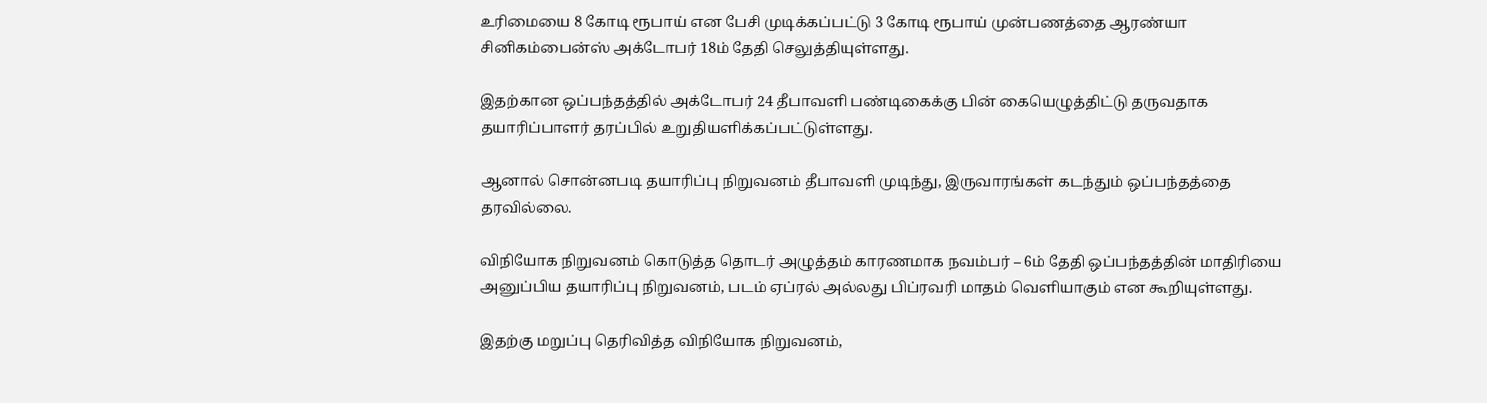உரிமையை 8 கோடி ரூபாய் என பேசி முடிக்கப்பட்டு 3 கோடி ரூபாய் முன்பணத்தை ஆரண்யா சினிகம்பைன்ஸ் அக்டோபர் 18ம் தேதி செலுத்தியுள்ளது.

இதற்கான ஒப்பந்தத்தில் அக்டோபர் 24 தீபாவளி பண்டிகைக்கு பின் கையெழுத்திட்டு தருவதாக தயாரிப்பாளர் தரப்பில் உறுதியளிக்கப்பட்டுள்ளது.

ஆனால் சொன்னபடி தயாரிப்பு நிறுவனம் தீபாவளி முடிந்து, இருவாரங்கள் கடந்தும் ஒப்பந்தத்தை தரவில்லை.

விநியோக நிறுவனம் கொடுத்த தொடர் அழுத்தம் காரணமாக நவம்பர் – 6ம் தேதி ஒப்பந்தத்தின் மாதிரியை அனுப்பிய தயாரிப்பு நிறுவனம், படம் ஏப்ரல் அல்லது பிப்ரவரி மாதம் வெளியாகும் என கூறியுள்ளது.

இதற்கு மறுப்பு தெரிவித்த விநியோக நிறுவனம்,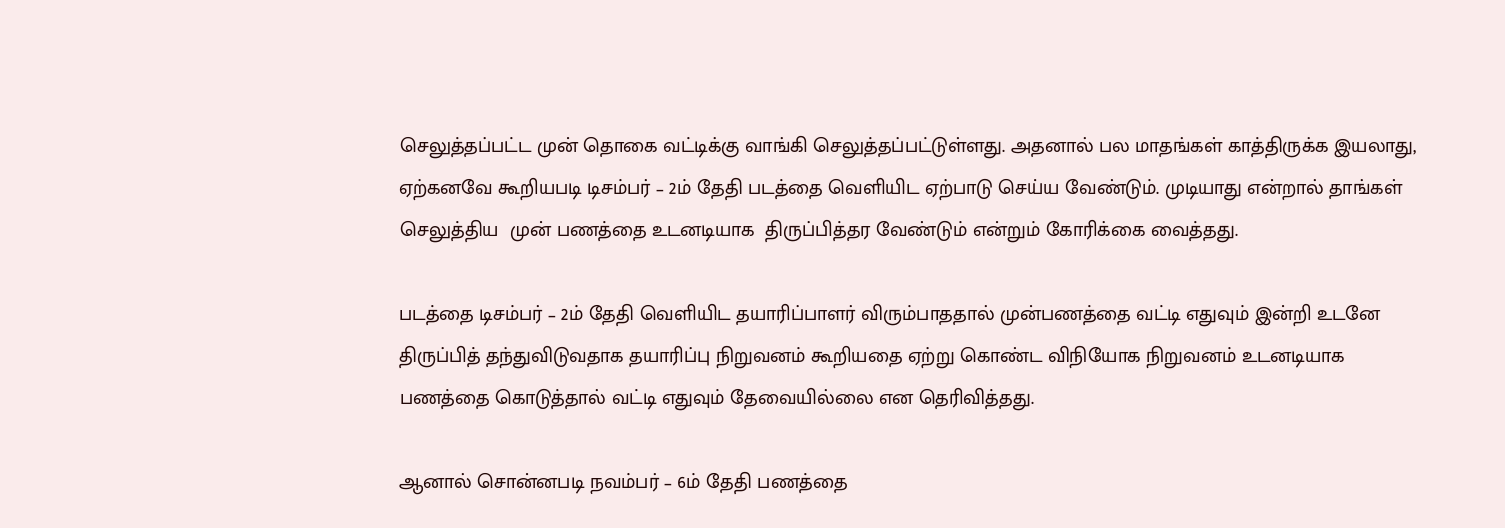செலுத்தப்பட்ட முன் தொகை வட்டிக்கு வாங்கி செலுத்தப்பட்டுள்ளது. அதனால் பல மாதங்கள் காத்திருக்க இயலாது, ஏற்கனவே கூறியபடி டிசம்பர் – 2ம் தேதி படத்தை வெளியிட ஏற்பாடு செய்ய வேண்டும். முடியாது என்றால் தாங்கள் செலுத்திய  முன் பணத்தை உடனடியாக  திருப்பித்தர வேண்டும் என்றும் கோரிக்கை வைத்தது.

படத்தை டிசம்பர் – 2ம் தேதி வெளியிட தயாரிப்பாளர் விரும்பாததால் முன்பணத்தை வட்டி எதுவும் இன்றி உடனே திருப்பித் தந்துவிடுவதாக தயாரிப்பு நிறுவனம் கூறியதை ஏற்று கொண்ட விநியோக நிறுவனம் உடனடியாக பணத்தை கொடுத்தால் வட்டி எதுவும் தேவையில்லை என தெரிவித்தது.

ஆனால் சொன்னபடி நவம்பர் – 6ம் தேதி பணத்தை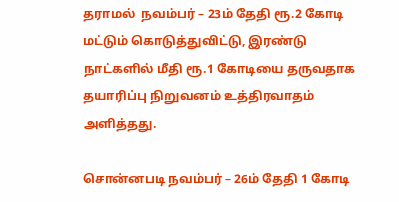தராமல்  நவம்பர் – 23ம் தேதி ரூ.2 கோடி மட்டும் கொடுத்துவிட்டு, இரண்டு நாட்களில் மீதி ரூ.1 கோடியை தருவதாக தயாரிப்பு நிறுவனம் உத்திரவாதம் அளித்தது.

சொன்னபடி நவம்பர் – 26ம் தேதி 1 கோடி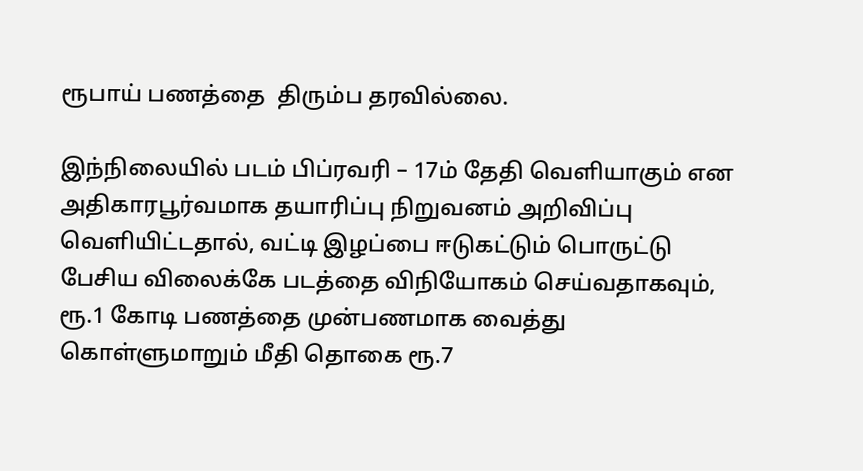ரூபாய் பணத்தை  திரும்ப தரவில்லை.

இந்நிலையில் படம் பிப்ரவரி – 17ம் தேதி வெளியாகும் என அதிகாரபூர்வமாக தயாரிப்பு நிறுவனம் அறிவிப்பு வெளியிட்டதால், வட்டி இழப்பை ஈடுகட்டும் பொருட்டு பேசிய விலைக்கே படத்தை விநியோகம் செய்வதாகவும், ரூ.1 கோடி பணத்தை முன்பணமாக வைத்து கொள்ளுமாறும் மீதி தொகை ரூ.7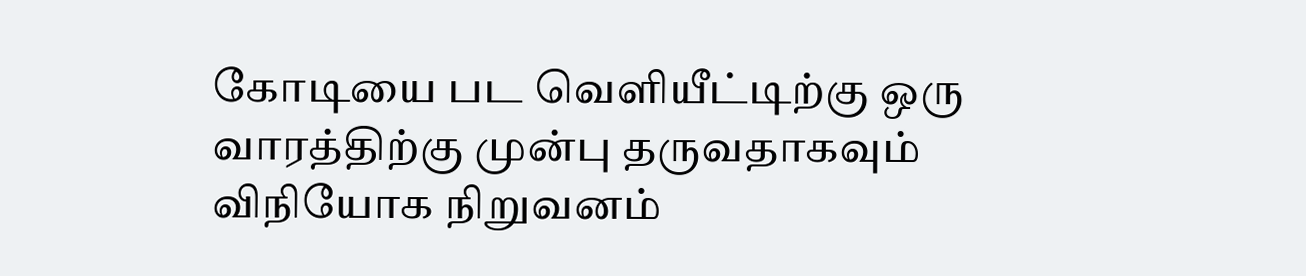கோடியை பட வெளியீட்டிற்கு ஒரு வாரத்திற்கு முன்பு தருவதாகவும் விநியோக நிறுவனம்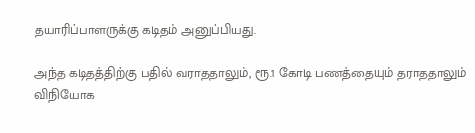தயாரிப்பாளருக்கு கடிதம் அனுப்பியது.

அந்த கடிதத்திற்கு பதில் வராததாலும், ரூ.1 கோடி பணத்தையும் தராததாலும் விநியோக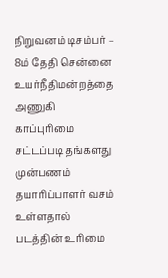நிறுவனம் டிசம்பர் – 8ம் தேதி சென்னை உயர்நீதிமன்றத்தை அணுகி காப்புரிமை சட்டப்படி தங்களது முன்பணம் தயாரிப்பாளர் வசம் உள்ளதால் படத்தின் உரிமை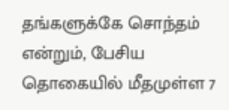தங்களுக்கே சொந்தம் என்றும், பேசிய தொகையில் மீதமுள்ள 7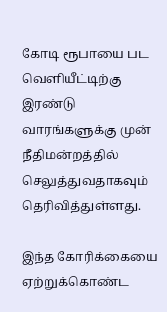கோடி ரூபாயை பட வெளியீட்டிற்கு இரண்டு வாரங்களுக்கு முன் நீதிமன்றத்தில் செலுத்துவதாகவும் தெரிவித்துள்ளது.

இந்த கோரிக்கையை ஏற்றுக்கொண்ட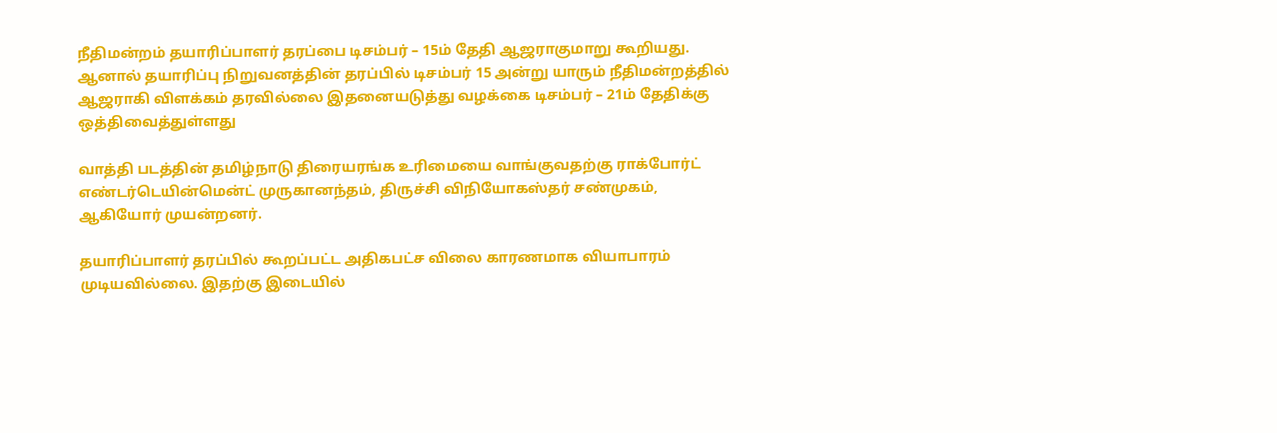நீதிமன்றம் தயாரிப்பாளர் தரப்பை டிசம்பர் – 15ம் தேதி ஆஜராகுமாறு கூறியது. ஆனால் தயாரிப்பு நிறுவனத்தின் தரப்பில் டிசம்பர் 15 அன்று யாரும் நீதிமன்றத்தில் ஆஜராகி விளக்கம் தரவில்லை இதனையடுத்து வழக்கை டிசம்பர் – 21ம் தேதிக்கு ஒத்திவைத்துள்ளது

வாத்தி படத்தின் தமிழ்நாடு திரையரங்க உரிமையை வாங்குவதற்கு ராக்போர்ட் எண்டர்டெயின்மென்ட் முருகானந்தம், திருச்சி விநியோகஸ்தர் சண்முகம், ஆகியோர் முயன்றனர்.

தயாரிப்பாளர் தரப்பில் கூறப்பட்ட அதிகபட்ச விலை காரணமாக வியாபாரம் முடியவில்லை. இதற்கு இடையில்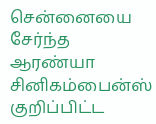சென்னையை சேர்ந்த ஆரண்யா சினிகம்பைன்ஸ் குறிப்பிட்ட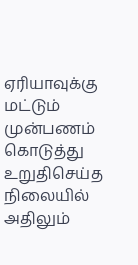ஏரியாவுக்கு மட்டும் முன்பணம் கொடுத்து உறுதிசெய்த நிலையில் அதிலும்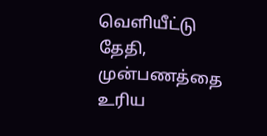வெளியீட்டு தேதி, முன்பணத்தை உரிய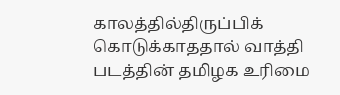காலத்தில்திருப்பிக் கொடுக்காததால் வாத்தி படத்தின் தமிழக உரிமை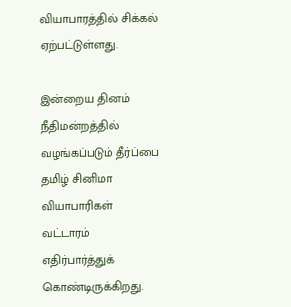வியாபாரத்தில் சிக்கல் ஏற்பட்டுள்ளது.

இன்றைய தினம் நீதிமன்றத்தில் வழங்கப்படும் தீர்ப்பை தமிழ் சினிமா வியாபாரிகள் வட்டாரம் எதிர்பார்த்துக் கொண்டிருக்கிறது.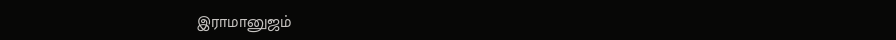இராமானுஜம்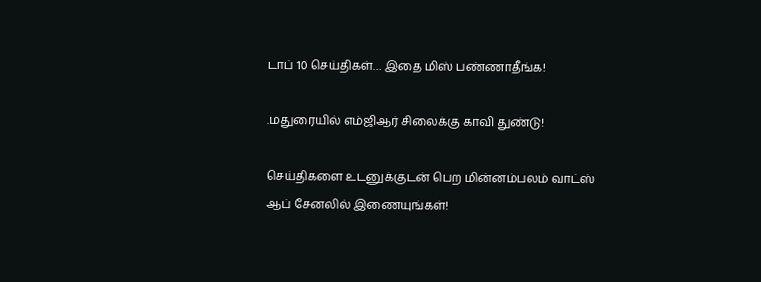டாப் 10 செய்திகள்… இதை மிஸ் பண்ணாதீங்க!

.மதுரையில் எம்ஜிஆர் சிலைக்கு காவி துண்டு!

செய்திகளை உடனுக்குடன் பெற மின்னம்பலம் வாட்ஸ் ஆப் சேனலில் இணையுங்கள்!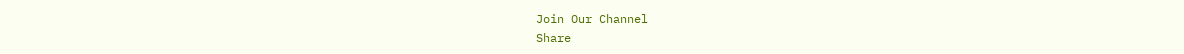Join Our Channel
Share